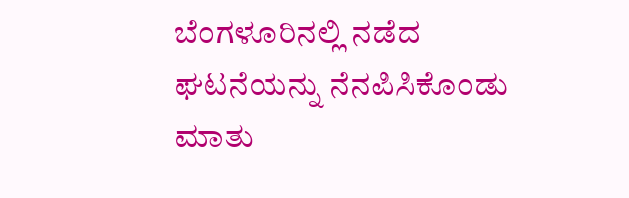ಬೆಂಗಳೂರಿನಲ್ಲಿ ನಡೆದ ಘಟನೆಯನ್ನು ನೆನಪಿಸಿಕೊಂಡು ಮಾತು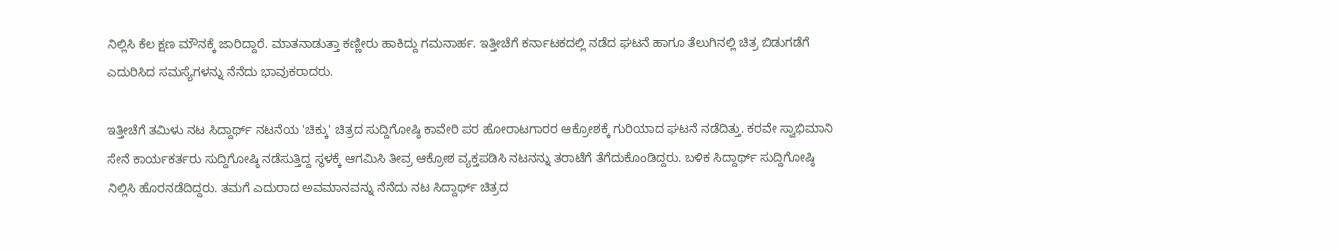ನಿಲ್ಲಿಸಿ ಕೆಲ ಕ್ಷಣ ಮೌನಕ್ಕೆ ಜಾರಿದ್ದಾರೆ. ಮಾತನಾಡುತ್ತಾ ಕಣ್ಣೀರು ಹಾಕಿದ್ದು ಗಮನಾರ್ಹ. ಇತ್ತೀಚೆಗೆ ಕರ್ನಾಟಕದಲ್ಲಿ ನಡೆದ ಘಟನೆ ಹಾಗೂ ತೆಲುಗಿನಲ್ಲಿ ಚಿತ್ರ ಬಿಡುಗಡೆಗೆ ಎದುರಿಸಿದ ಸಮಸ್ಯೆಗಳನ್ನು ನೆನೆದು ಭಾವುಕರಾದರು.

ಇತ್ತೀಚೆಗೆ ತಮಿಳು ನಟ ಸಿದ್ದಾರ್ಥ್ ನಟನೆಯ 'ಚಿಕ್ಕು' ಚಿತ್ರದ ಸುದ್ದಿಗೋಷ್ಠಿ ಕಾವೇರಿ ಪರ ಹೋರಾಟಗಾರರ ಆಕ್ರೋಶಕ್ಕೆ ಗುರಿಯಾದ ಘಟನೆ ನಡೆದಿತ್ತು. ಕರವೇ ಸ್ವಾಭಿಮಾನಿ ಸೇನೆ ಕಾರ್ಯಕರ್ತರು ಸುದ್ದಿಗೋಷ್ಠಿ ನಡೆಸುತ್ತಿದ್ದ ಸ್ಥಳಕ್ಕೆ ಆಗಮಿಸಿ ತೀವ್ರ ಆಕ್ರೋಶ ವ್ಯಕ್ತಪಡಿಸಿ ನಟನನ್ನು ತರಾಟೆಗೆ ತೆಗೆದುಕೊಂಡಿದ್ದರು. ಬಳಿಕ ಸಿದ್ದಾರ್ಥ್‌ ಸುದ್ದಿಗೋಷ್ಠಿ ನಿಲ್ಲಿಸಿ ಹೊರನಡೆದಿದ್ದರು. ತಮಗೆ ಎದುರಾದ ಅವಮಾನವನ್ನು ನೆನೆದು ನಟ ಸಿದ್ದಾರ್ಥ್‌ ಚಿತ್ರದ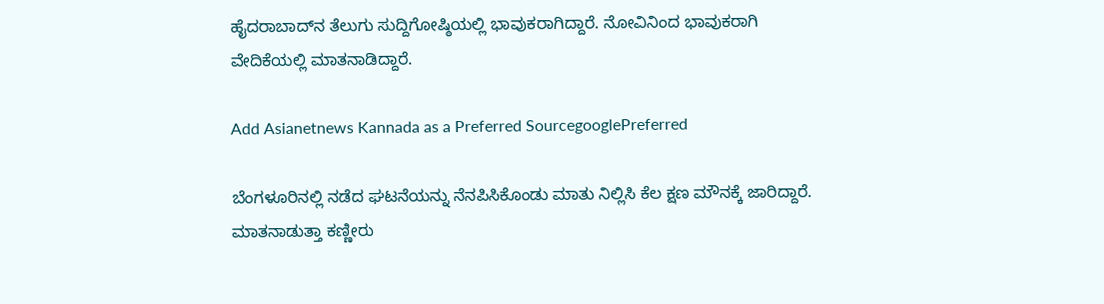ಹೈದರಾಬಾದ್‌ನ ತೆಲುಗು ಸುದ್ದಿಗೋಷ್ಠಿಯಲ್ಲಿ ಭಾವುಕರಾಗಿದ್ದಾರೆ. ನೋವಿನಿಂದ ಭಾವುಕರಾಗಿ ವೇದಿಕೆಯಲ್ಲಿ ಮಾತನಾಡಿದ್ದಾರೆ.

Add Asianetnews Kannada as a Preferred SourcegooglePreferred

ಬೆಂಗಳೂರಿನಲ್ಲಿ ನಡೆದ ಘಟನೆಯನ್ನು ನೆನಪಿಸಿಕೊಂಡು ಮಾತು ನಿಲ್ಲಿಸಿ ಕೆಲ ಕ್ಷಣ ಮೌನಕ್ಕೆ ಜಾರಿದ್ದಾರೆ. ಮಾತನಾಡುತ್ತಾ ಕಣ್ಣೀರು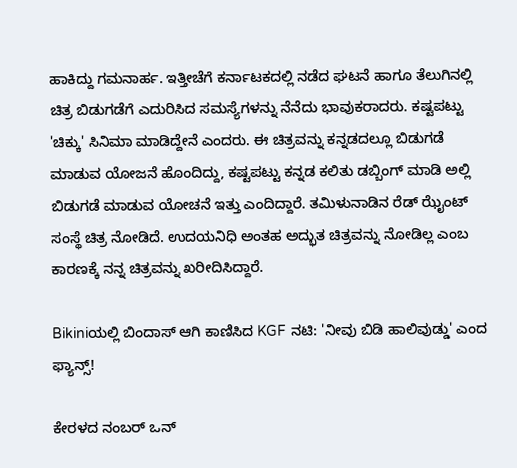ಹಾಕಿದ್ದು ಗಮನಾರ್ಹ. ಇತ್ತೀಚೆಗೆ ಕರ್ನಾಟಕದಲ್ಲಿ ನಡೆದ ಘಟನೆ ಹಾಗೂ ತೆಲುಗಿನಲ್ಲಿ ಚಿತ್ರ ಬಿಡುಗಡೆಗೆ ಎದುರಿಸಿದ ಸಮಸ್ಯೆಗಳನ್ನು ನೆನೆದು ಭಾವುಕರಾದರು. ಕಷ್ಟಪಟ್ಟು 'ಚಿಕ್ಕು' ಸಿನಿಮಾ ಮಾಡಿದ್ದೇನೆ ಎಂದರು. ಈ ಚಿತ್ರವನ್ನು ಕನ್ನಡದಲ್ಲೂ ಬಿಡುಗಡೆ ಮಾಡುವ ಯೋಜನೆ ಹೊಂದಿದ್ದು, ಕಷ್ಟಪಟ್ಟು ಕನ್ನಡ ಕಲಿತು ಡಬ್ಬಿಂಗ್ ಮಾಡಿ ಅಲ್ಲಿ ಬಿಡುಗಡೆ ಮಾಡುವ ಯೋಚನೆ ಇತ್ತು ಎಂದಿದ್ದಾರೆ. ತಮಿಳುನಾಡಿನ ರೆಡ್ ಝೈಂಟ್ ಸಂಸ್ಥೆ ಚಿತ್ರ ನೋಡಿದೆ. ಉದಯನಿಧಿ ಅಂತಹ ಅದ್ಭುತ ಚಿತ್ರವನ್ನು ನೋಡಿಲ್ಲ ಎಂಬ ಕಾರಣಕ್ಕೆ ನನ್ನ ಚಿತ್ರವನ್ನು ಖರೀದಿಸಿದ್ದಾರೆ.

Bikiniಯಲ್ಲಿ ಬಿಂದಾಸ್‌ ಆಗಿ ಕಾಣಿಸಿದ KGF ನಟಿ: 'ನೀವು ಬಿಡಿ ಹಾಲಿವುಡ್ಡು' ಎಂದ ಫ್ಯಾನ್ಸ್‌!

ಕೇರಳದ ನಂಬರ್ ಒನ್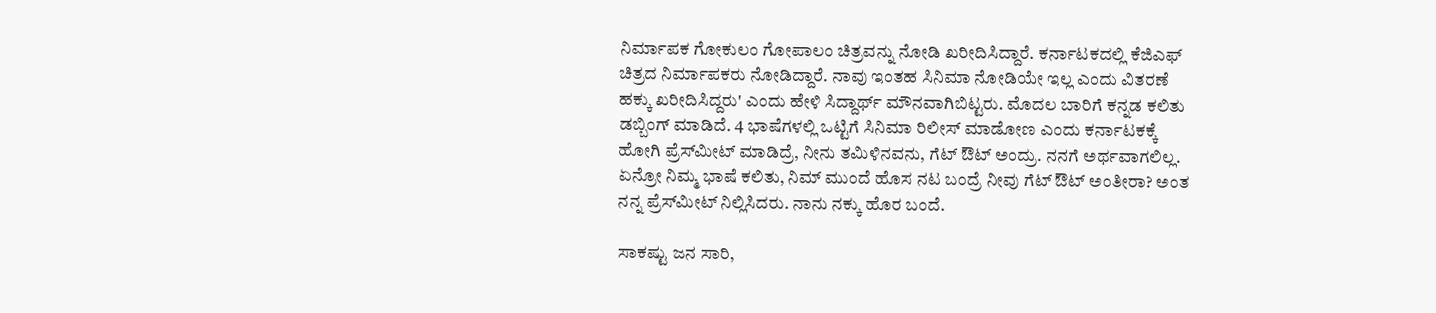ನಿರ್ಮಾಪಕ ಗೋಕುಲಂ ಗೋಪಾಲಂ ಚಿತ್ರವನ್ನು ನೋಡಿ ಖರೀದಿಸಿದ್ದಾರೆ. ಕರ್ನಾಟಕದಲ್ಲಿ ಕೆಜಿಎಫ್ ಚಿತ್ರದ ನಿರ್ಮಾಪಕರು ನೋಡಿದ್ದಾರೆ. ನಾವು ಇಂತಹ ಸಿನಿಮಾ ನೋಡಿಯೇ ಇಲ್ಲ ಎಂದು ವಿತರಣೆ ಹಕ್ಕು ಖರೀದಿಸಿದ್ದರು' ಎಂದು ಹೇಳಿ ಸಿದ್ದಾರ್ಥ್‌ ಮೌನವಾಗಿಬಿಟ್ಟರು. ಮೊದಲ ಬಾರಿಗೆ ಕನ್ನಡ ಕಲಿತು ಡಬ್ಬಿಂಗ್ ಮಾಡಿದೆ. 4 ಭಾಷೆಗಳಲ್ಲಿ ಒಟ್ಟಿಗೆ ಸಿನಿಮಾ ರಿಲೀಸ್ ಮಾಡೋಣ ಎಂದು ಕರ್ನಾಟಕಕ್ಕೆ ಹೋಗಿ ಪ್ರೆಸ್‌ಮೀಟ್ ಮಾಡಿದ್ರೆ, ನೀನು ತಮಿಳಿನವನು, ಗೆಟ್ ಔಟ್ ಅಂದ್ರು. ನನಗೆ ಅರ್ಥವಾಗಲಿಲ್ಲ. ಏನ್ರೋ ನಿಮ್ಮ ಭಾಷೆ ಕಲಿತು, ನಿಮ್ ಮುಂದೆ ಹೊಸ ನಟ ಬಂದ್ರೆ ನೀವು ಗೆಟ್ ಔಟ್ ಅಂತೀರಾ? ಅಂತ ನನ್ನ ಪ್ರೆಸ್‌ಮೀಟ್ ನಿಲ್ಲಿಸಿದರು. ನಾನು ನಕ್ಕು ಹೊರ ಬಂದೆ.

ಸಾಕಷ್ಟು ಜನ ಸಾರಿ,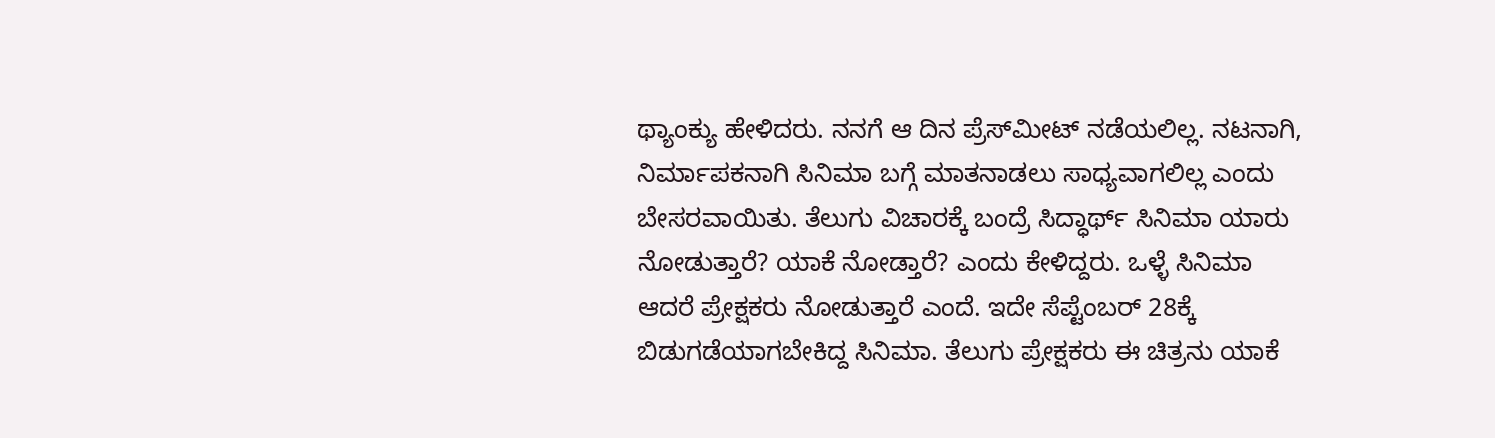ಥ್ಯಾಂಕ್ಯು ಹೇಳಿದರು. ನನಗೆ ಆ ದಿನ ಪ್ರೆಸ್‌ಮೀಟ್ ನಡೆಯಲಿಲ್ಲ. ನಟನಾಗಿ, ನಿರ್ಮಾಪಕನಾಗಿ ಸಿನಿಮಾ ಬಗ್ಗೆ ಮಾತನಾಡಲು ಸಾಧ್ಯವಾಗಲಿಲ್ಲ ಎಂದು ಬೇಸರವಾಯಿತು. ತೆಲುಗು ವಿಚಾರಕ್ಕೆ ಬಂದ್ರೆ ಸಿದ್ಧಾರ್ಥ್ ಸಿನಿಮಾ ಯಾರು ನೋಡುತ್ತಾರೆ? ಯಾಕೆ ನೋಡ್ತಾರೆ? ಎಂದು ಕೇಳಿದ್ದರು. ಒಳ್ಳೆ ಸಿನಿಮಾ ಆದರೆ ಪ್ರೇಕ್ಷಕರು ನೋಡುತ್ತಾರೆ ಎಂದೆ. ಇದೇ ಸೆಪ್ಟೆಂಬರ್ 28ಕ್ಕೆ ಬಿಡುಗಡೆಯಾಗಬೇಕಿದ್ದ ಸಿನಿಮಾ. ತೆಲುಗು ಪ್ರೇಕ್ಷಕರು ಈ ಚಿತ್ರನು ಯಾಕೆ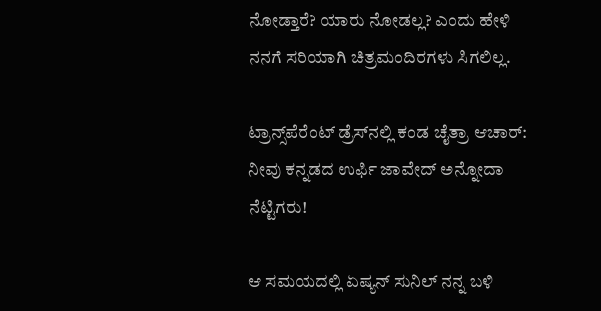ನೋಡ್ತಾರೆ? ಯಾರು ನೋಡಲ್ಲ? ಎಂದು ಹೇಳಿ ನನಗೆ ಸರಿಯಾಗಿ ಚಿತ್ರಮಂದಿರಗಳು ಸಿಗಲಿಲ್ಲ.

ಟ್ರಾನ್ಸ್‌ಪೆರೆಂಟ್‌ ಡ್ರೆಸ್‌ನಲ್ಲಿ ಕಂಡ ಚೈತ್ರಾ ಆಚಾರ್‌: ನೀವು ಕನ್ನಡದ ಉರ್ಫಿ ಜಾವೇದ್ ಅನ್ನೋದಾ ನೆಟ್ಟಿಗರು!

ಆ ಸಮಯದಲ್ಲಿ ಏಷ್ಯನ್ ಸುನಿಲ್ ನನ್ನ ಬಳಿ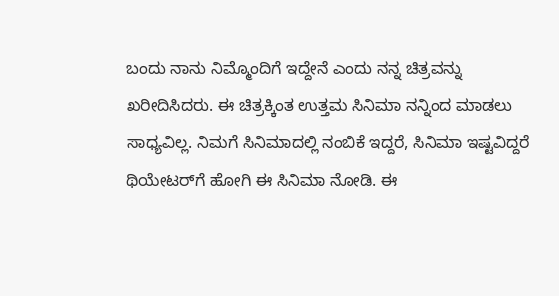ಬಂದು ನಾನು ನಿಮ್ಮೊಂದಿಗೆ ಇದ್ದೇನೆ ಎಂದು ನನ್ನ ಚಿತ್ರವನ್ನು ಖರೀದಿಸಿದರು. ಈ ಚಿತ್ರಕ್ಕಿಂತ ಉತ್ತಮ ಸಿನಿಮಾ ನನ್ನಿಂದ ಮಾಡಲು ಸಾಧ್ಯವಿಲ್ಲ. ನಿಮಗೆ ಸಿನಿಮಾದಲ್ಲಿ ನಂಬಿಕೆ ಇದ್ದರೆ, ಸಿನಿಮಾ ಇಷ್ಟವಿದ್ದರೆ ಥಿಯೇಟರ್‌ಗೆ ಹೋಗಿ ಈ ಸಿನಿಮಾ ನೋಡಿ. ಈ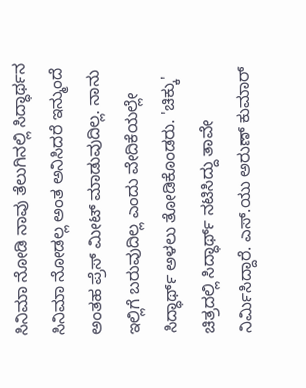ಸಿನಿಮಾ ನೋಡಿ ನಾವು ತೆಲುಗಿನಲ್ಲಿ ಸಿದ್ಧಾರ್ಥನ ಸಿನಿಮಾ ನೋಡಲ್ಲ ಅಂತ ಅನಿಸಿದರೆ ಇನ್ಮುಂದೆ ಅಂತಹ ಪ್ರೆಸ್ ಮೀಟ್ ಮಾಡುವುದಿಲ್ಲ. ನಾನು ಇಲ್ಲಿಗೆ ಬರುವುದಿಲ್ಲ ಎಂದು ವೇದಿಕೆಯಲ್ಲೇ ಸಿದ್ಧಾರ್ಥ್ ಅಳಲು ತೋಡಿಕೊಂಡರು. 'ಚಿಕ್ಕು' ಚಿತ್ರದಲ್ಲಿ ಸಿದ್ಧಾರ್ಥ್ ನಟಿಸಿದ್ದು ತಾವೇ ನಿರ್ಮಿಸಿದ್ದಾರೆ. ಎಸ್.ಯು ಅರುಣ್ ಕುಮಾರ್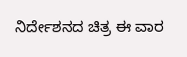ನಿರ್ದೇಶನದ ಚಿತ್ರ ಈ ವಾರ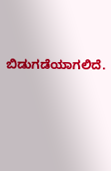ಬಿಡುಗಡೆಯಾಗಲಿದೆ.